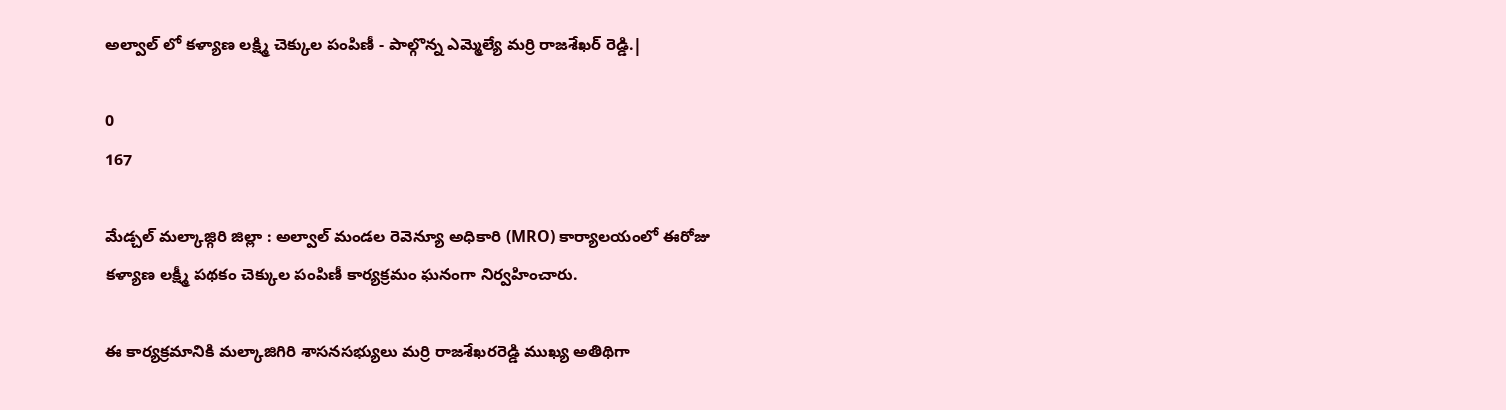అల్వాల్ లో కళ్యాణ లక్ష్మి చెక్కుల పంపిణీ - పాల్గొన్న ఎమ్మెల్యే మర్రి రాజశేఖర్ రెడ్డి.|

0
167

మేడ్చల్ మల్కాజ్గిరి జిల్లా : అల్వాల్ మండల రెవెన్యూ అధికారి (MRO) కార్యాలయంలో ఈరోజు కళ్యాణ లక్ష్మీ పథకం చెక్కుల పంపిణీ కార్యక్రమం ఘనంగా నిర్వహించారు.

ఈ కార్యక్రమానికి మల్కాజిగిరి శాసనసభ్యులు మర్రి రాజశేఖరరెడ్డి ముఖ్య అతిథిగా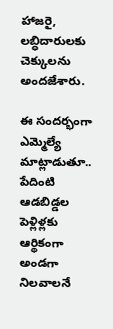హాజరై, లబ్ధిదారులకు చెక్కులను అందజేశారు.

ఈ సందర్భంగా ఎమ్మెల్యే మాట్లాడుతూ.. పేదింటి ఆడబిడ్డల పెళ్లిళ్లకు ఆర్థికంగా అండగా నిలవాలనే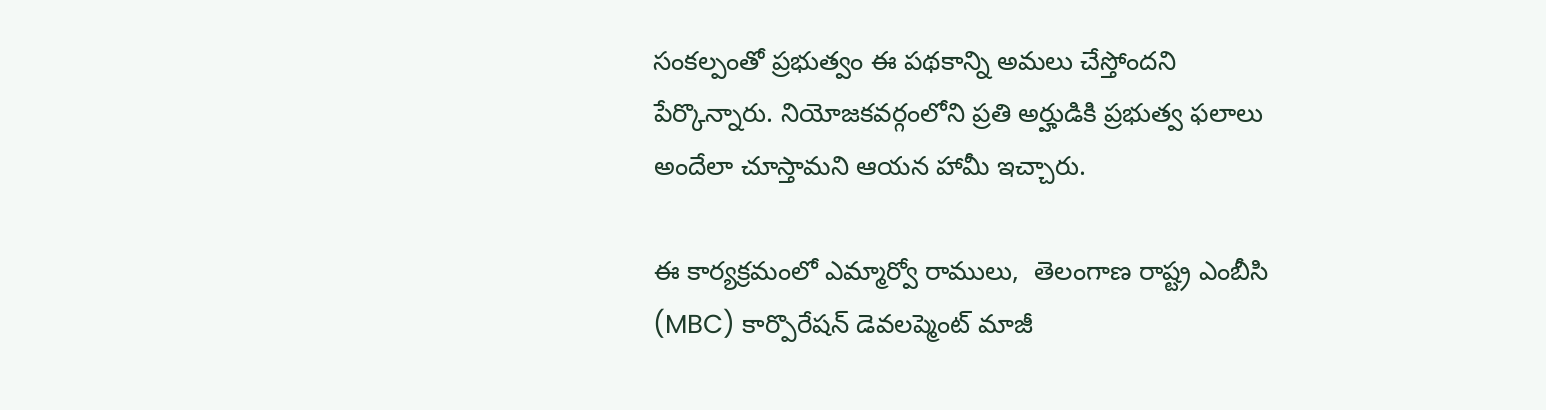సంకల్పంతో ప్రభుత్వం ఈ పథకాన్ని అమలు చేస్తోందని పేర్కొన్నారు. నియోజకవర్గంలోని ప్రతి అర్హుడికి ప్రభుత్వ ఫలాలు అందేలా చూస్తామని ఆయన హామీ ఇచ్చారు.

ఈ కార్యక్రమంలో ఎమ్మార్వో రాములు,  తెలంగాణ రాష్ట్ర ఎంబీసి (MBC) కార్పొరేషన్ డెవలప్మెంట్ మాజీ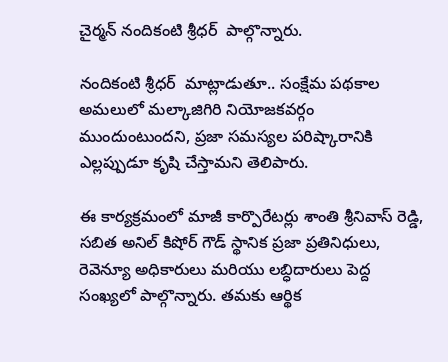చైర్మన్ నందికంటి శ్రీధర్  పాల్గొన్నారు.

నందికంటి శ్రీధర్  మాట్లాడుతూ.. సంక్షేమ పథకాల అమలులో మల్కాజిగిరి నియోజకవర్గం ముందుంటుందని, ప్రజా సమస్యల పరిష్కారానికి ఎల్లప్పుడూ కృషి చేస్తామని తెలిపారు.

ఈ కార్యక్రమంలో మాజీ కార్పొరేటర్లు శాంతి శ్రీనివాస్ రెడ్డి, సబిత అనిల్ కిషోర్ గౌడ్ స్థానిక ప్రజా ప్రతినిధులు, రెవెన్యూ అధికారులు మరియు లబ్ధిదారులు పెద్ద సంఖ్యలో పాల్గొన్నారు. తమకు ఆర్థిక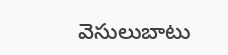వెసులుబాటు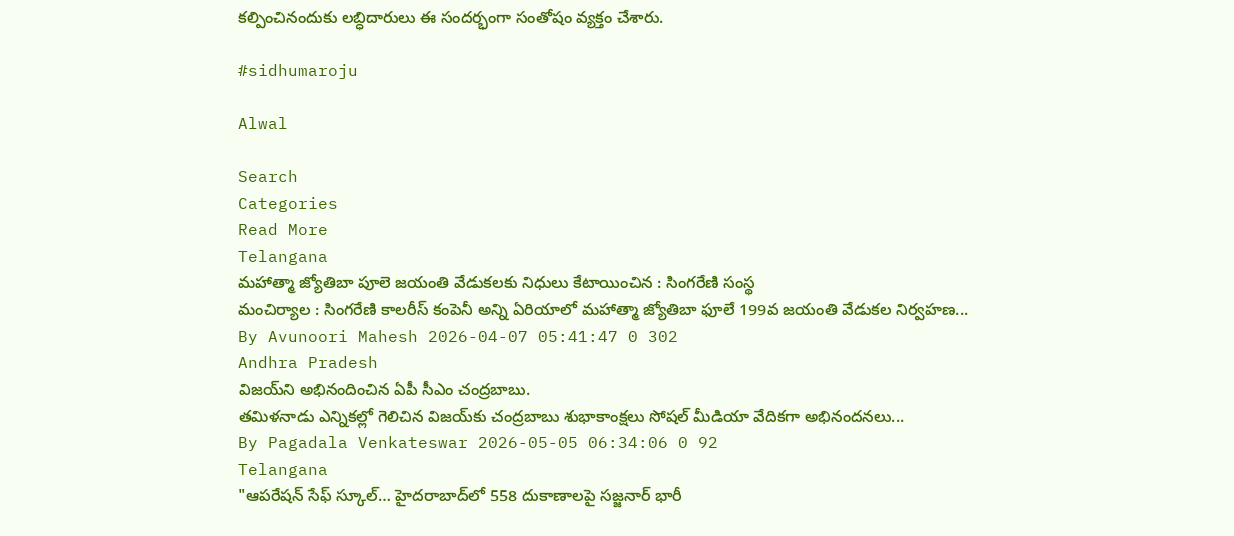కల్పించినందుకు లబ్ధిదారులు ఈ సందర్భంగా సంతోషం వ్యక్తం చేశారు.

#sidhumaroju

Alwal

Search
Categories
Read More
Telangana
మహాత్మా జ్యోతిబా పూలె జయంతి వేడుకలకు నిధులు కేటాయించిన : సింగరేణి సంస్థ
మంచిర్యాల : సింగరేణి కాలరీస్ కంపెనీ అన్ని ఏరియాలో మహాత్మా జ్యోతిబా ఫూలే 199వ జయంతి వేడుకల నిర్వహణ...
By Avunoori Mahesh 2026-04-07 05:41:47 0 302
Andhra Pradesh
విజయ్‌ని అభినందించిన ఏపీ సీఎం చంద్రబాబు.
తమిళనాడు ఎన్నికల్లో గెలిచిన విజయ్‌కు చంద్రబాబు శుభాకాంక్షలు సోషల్ మీడియా వేదికగా అభినందనలు...
By Pagadala Venkateswar 2026-05-05 06:34:06 0 92
Telangana
"ఆపరేషన్ సేఫ్ స్కూల్… హైదరాబాద్‌లో 558 దుకాణాలపై సజ్జనార్ భారీ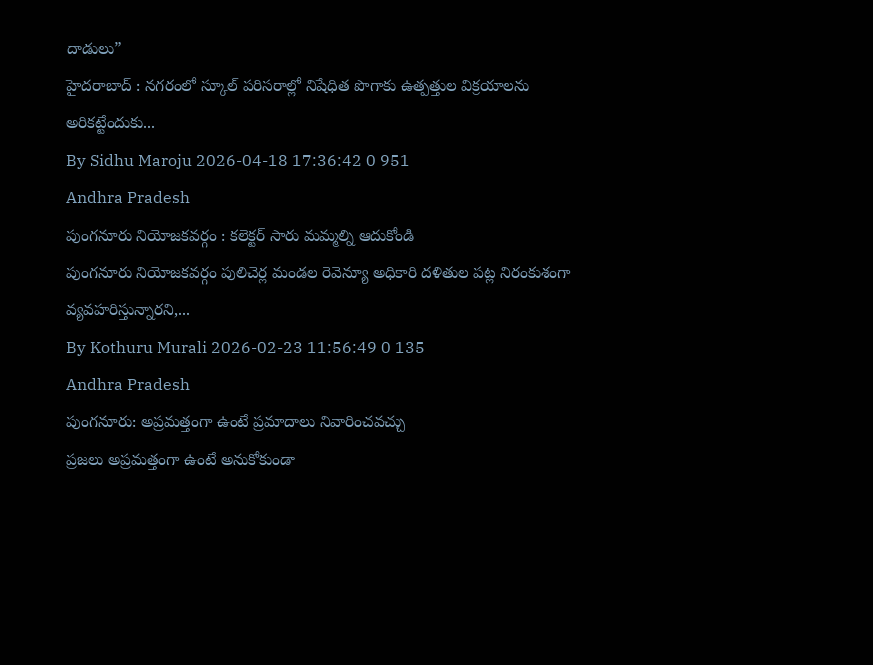దాడులు”
హైదరాబాద్ : నగరంలో స్కూల్ పరిసరాల్లో నిషేధిత పొగాకు ఉత్పత్తుల విక్రయాలను అరికట్టేందుకు...
By Sidhu Maroju 2026-04-18 17:36:42 0 951
Andhra Pradesh
పుంగనూరు నియోజకవర్గం : కలెక్టర్ సారు మమ్మల్ని ఆదుకోండి
పుంగనూరు నియోజకవర్గం పులిచెర్ల మండల రెవెన్యూ అధికారి దళితుల పట్ల నిరంకుశంగా వ్యవహరిస్తున్నారని,...
By Kothuru Murali 2026-02-23 11:56:49 0 135
Andhra Pradesh
పుంగనూరు: అప్రమత్తంగా ఉంటే ప్రమాదాలు నివారించవచ్చు
ప్రజలు అప్రమత్తంగా ఉంటే అనుకోకుండా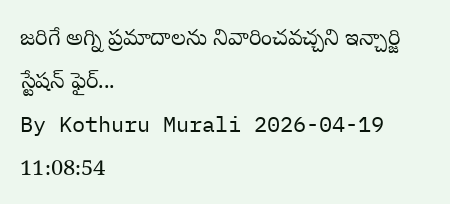జరిగే అగ్ని ప్రమాదాలను నివారించవచ్చని ఇన్చార్జి స్టేషన్ ఫైర్...
By Kothuru Murali 2026-04-19 11:08:54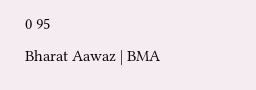0 95
Bharat Aawaz | BMA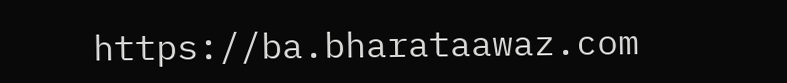https://ba.bharataawaz.com